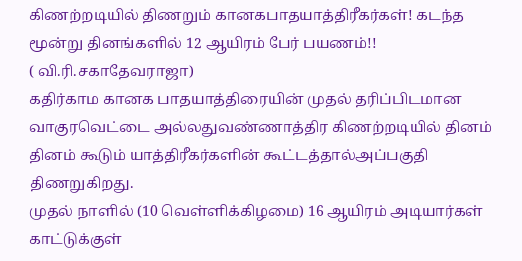கிணற்றடியில் திணறும் கானகபாதயாத்திரீகர்கள்! கடந்த மூன்று தினங்களில் 12 ஆயிரம் பேர் பயணம்!!
( வி.ரி.சகாதேவராஜா)
கதிர்காம கானக பாதயாத்திரையின் முதல் தரிப்பிடமான வாகுரவெட்டை அல்லதுவண்ணாத்திர கிணற்றடியில் தினம் தினம் கூடும் யாத்திரீகர்களின் கூட்டத்தால்அப்பகுதி திணறுகிறது.
முதல் நாளில் (10 வெள்ளிக்கிழமை) 16 ஆயிரம் அடியார்கள் காட்டுக்குள்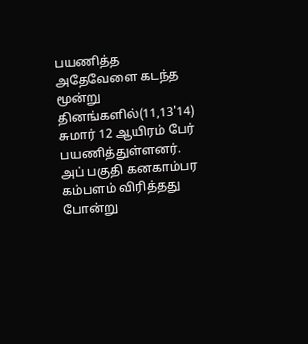பயணித்த அதேவேளை கடந்த மூன்று தினங்களில்(11,13'14)
சுமார் 12 ஆயிரம் பேர் பயணித்துள்ளனர்.
அப் பகுதி கனகாம்பர கம்பளம் விரித்தது போன்று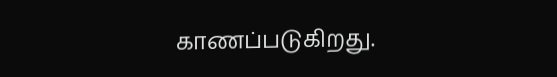காணப்படுகிறது.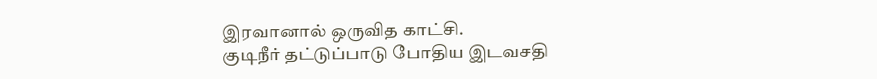இரவானால் ஒருவித காட்சி.
குடிநீர் தட்டுப்பாடு போதிய இடவசதி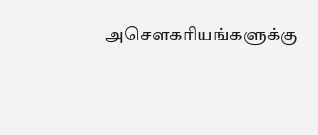அசௌகரியங்களுக்கு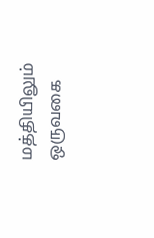மத்தியிலும் ஒருவகை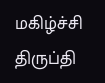மகிழ்ச்சி திருப்தி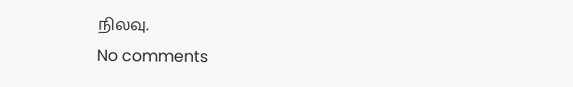நிலவு.
No comments